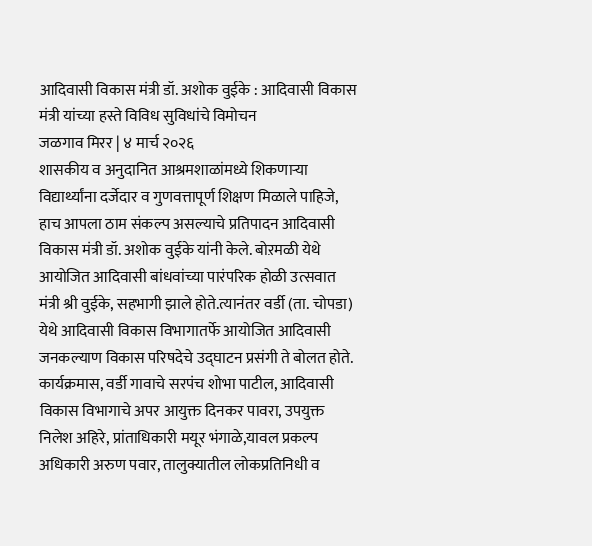आदिवासी विकास मंत्री डॉ. अशोक वुईके : आदिवासी विकास मंत्री यांच्या हस्ते विविध सुविधांचे विमोचन
जळगाव मिरर | ४ मार्च २०२६
शासकीय व अनुदानित आश्रमशाळांमध्ये शिकणाऱ्या विद्यार्थ्यांना दर्जेदार व गुणवत्तापूर्ण शिक्षण मिळाले पाहिजे, हाच आपला ठाम संकल्प असल्याचे प्रतिपादन आदिवासी विकास मंत्री डॉ. अशोक वुईके यांनी केले. बोऱमळी येथे आयोजित आदिवासी बांधवांच्या पारंपरिक होळी उत्सवात मंत्री श्री वुईके, सहभागी झाले होते.त्यानंतर वर्डी (ता. चोपडा) येथे आदिवासी विकास विभागातर्फे आयोजित आदिवासी जनकल्याण विकास परिषदेचे उद्घाटन प्रसंगी ते बोलत होते.
कार्यक्रमास, वर्डी गावाचे सरपंच शोभा पाटील, आदिवासी विकास विभागाचे अपर आयुक्त दिनकर पावरा, उपयुक्त निलेश अहिरे, प्रांताधिकारी मयूर भंगाळे,यावल प्रकल्प अधिकारी अरुण पवार, तालुक्यातील लोकप्रतिनिधी व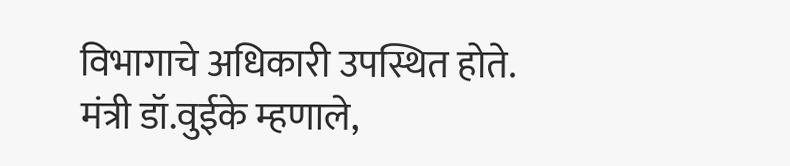विभागाचे अधिकारी उपस्थित होते.
मंत्री डॉ.वुईके म्हणाले,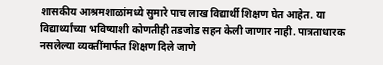शासकीय आश्रमशाळांमध्ये सुमारे पाच लाख विद्यार्थी शिक्षण घेत आहेत. या विद्यार्थ्यांच्या भविष्याशी कोणतीही तडजोड सहन केली जाणार नाही. पात्रताधारक नसलेल्या व्यक्तींमार्फत शिक्षण दिले जाणे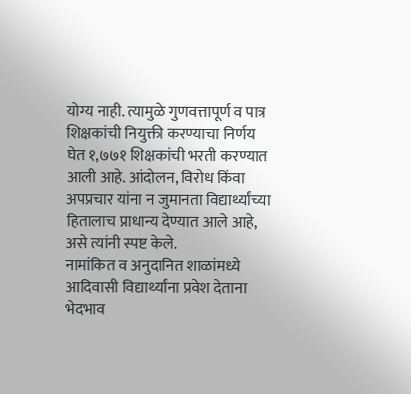योग्य नाही. त्यामुळे गुणवत्तापूर्ण व पात्र शिक्षकांची नियुक्ती करण्याचा निर्णय घेत १,७७१ शिक्षकांची भरती करण्यात आली आहे. आंदोलन, विरोध किंवा अपप्रचार यांना न जुमानता विद्यार्थ्यांच्या हितालाच प्राधान्य देण्यात आले आहे, असे त्यांनी स्पष्ट केले.
नामांकित व अनुदानित शाळांमध्ये आदिवासी विद्यार्थ्यांना प्रवेश देताना भेदभाव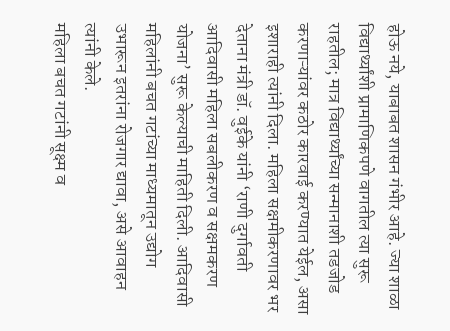होऊ नये, याबाबत शासन गंभीर आहे. ज्या शाळा विद्यार्थ्यांशी प्रामाणिकपणे वागतील त्या सुरू राहतील; मात्र विद्यार्थ्यांच्या सन्मानाशी तडजोड करणाऱ्यांवर कठोर कारवाई करण्यात येईल, असा इशाराही त्यांनी दिला. महिला सक्षमीकरणावर भर देताना मंत्री डॉ. वुईके यांनी ‘राणी दुर्गावती आदिवासी महिला सबलीकरण व सक्षमकरण योजना’ सुरू केल्याची माहिती दिली. आदिवासी महिलांनी बचत गटांच्या माध्यमातून उद्योग उभारून इतरांना रोजगार द्यावा, असे आवाहन त्यांनी केले.
महिला बचत गटांनी सूक्ष्म व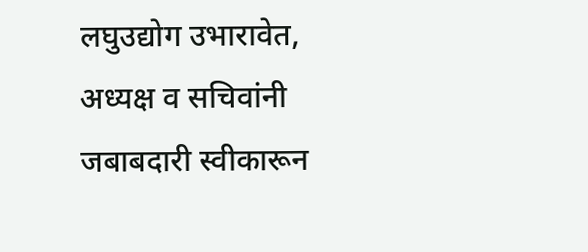लघुउद्योग उभारावेत, अध्यक्ष व सचिवांनी जबाबदारी स्वीकारून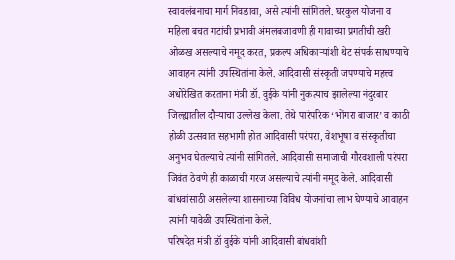स्वावलंबनाचा मार्ग निवडावा, असे त्यांनी सांगितले. घरकुल योजना व महिला बचत गटांची प्रभावी अंमलबजावणी ही गावाच्या प्रगतीची खरी ओळख असल्याचे नमूद करत, प्रकल्प अधिकाऱ्यांशी थेट संपर्क साधण्याचे आवाहन त्यांनी उपस्थितांना केले. आदिवासी संस्कृती जपण्याचे महत्त्व अधोरेखित करताना मंत्री डॉ. वुईके यांनी नुकत्याच झालेल्या नंदुरबार जिल्ह्यातील दौऱ्याचा उल्लेख केला. तेथे पारंपरिक ‘भोंगरा बाजार’ व काठी होळी उत्सवात सहभागी होत आदिवासी परंपरा, वेशभूषा व संस्कृतीचा अनुभव घेतल्याचे त्यांनी सांगितले. आदिवासी समाजाची गौरवशाली परंपरा जिवंत ठेवणे ही काळाची गरज असल्याचे त्यांनी नमूद केले. आदिवासी बांधवांसाठी असलेल्या शासनाच्या विविध योजनांचा लाभ घेण्याचे आवाहन त्यांनी यावेळी उपस्थितांना केले.
परिषदेत मंत्री डॉ वुईके यांनी आदिवासी बांधवांशी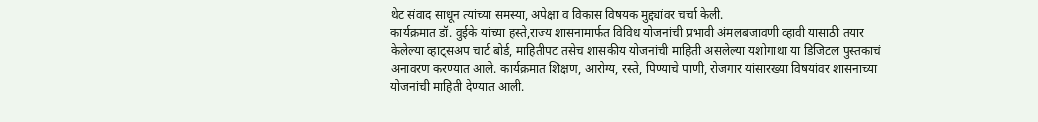थेट संवाद साधून त्यांच्या समस्या, अपेक्षा व विकास विषयक मुद्द्यांवर चर्चा केली.
कार्यक्रमात डॉ. वुईके यांच्या हस्ते,राज्य शासनामार्फत विविध योजनांची प्रभावी अंमलबजावणी व्हावी यासाठी तयार केलेल्या व्हाट्सअप चार्ट बोर्ड, माहितीपट तसेच शासकीय योजनांची माहिती असलेल्या यशोगाथा या डिजिटल पुस्तकाचं अनावरण करण्यात आले. कार्यक्रमात शिक्षण, आरोग्य, रस्ते, पिण्याचे पाणी, रोजगार यांसारख्या विषयांवर शासनाच्या योजनांची माहिती देण्यात आली.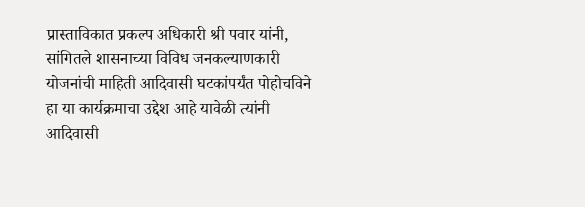प्रास्ताविकात प्रकल्प अधिकारी श्री पवार यांनी, सांगितले शासनाच्या विविध जनकल्याणकारी योजनांची माहिती आदिवासी घटकांपर्यंत पोहोचविने हा या कार्यक्रमाचा उद्देश आहे यावेळी त्यांनी आदिवासी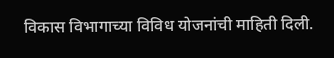विकास विभागाच्या विविध योजनांची माहिती दिली.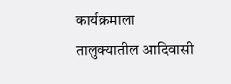कार्यक्रमाला तालुक्यातील आदिवासी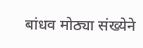बांधव मोठ्या संख्येने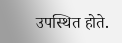उपस्थित होते.